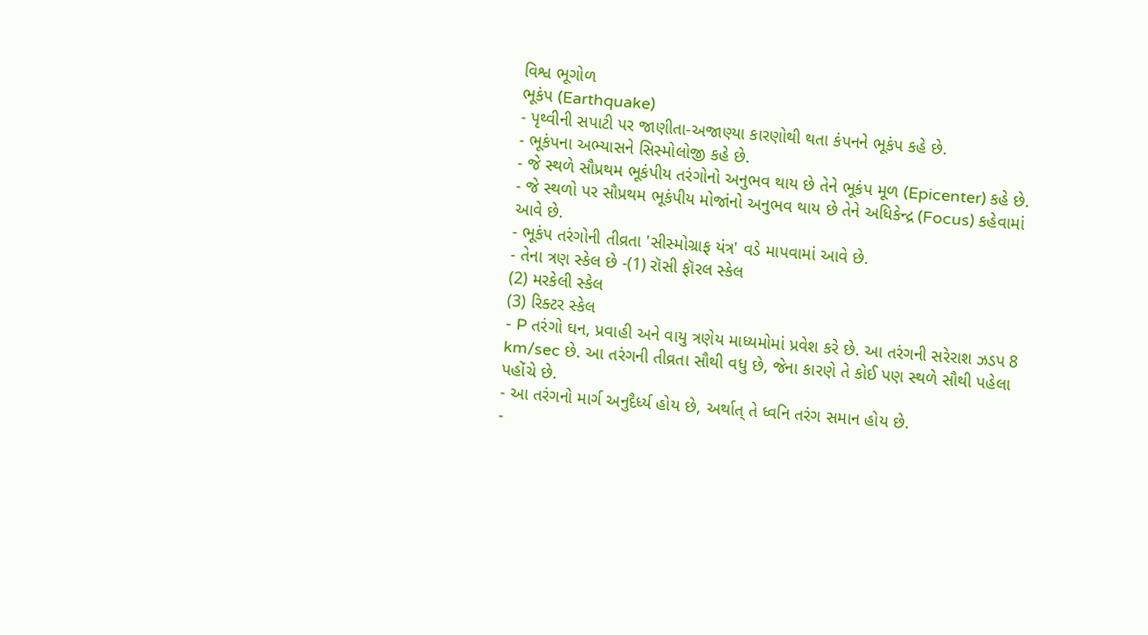વિશ્વ ભૂગોળ
ભૂકંપ (Earthquake)
- પૃથ્વીની સપાટી પર જાણીતા-અજાણ્યા કારણોથી થતા કંપનને ભૂકંપ કહે છે.
- ભૂકંપના અભ્યાસને સિસ્મોલોજી કહે છે.
- જે સ્થળે સૌપ્રથમ ભૂકંપીય તરંગોનો અનુભવ થાય છે તેને ભૂકંપ મૂળ (Epicenter) કહે છે.
- જે સ્થળો પર સૌપ્રથમ ભૂકંપીય મોજાંનો અનુભવ થાય છે તેને અધિકેન્દ્ર (Focus) કહેવામાં આવે છે.
- ભૂકંપ તરંગોની તીવ્રતા 'સીસ્મોગ્રાફ યંત્ર' વડે માપવામાં આવે છે.
- તેના ત્રણ સ્કેલ છે -(1) રૉસી ફૉરલ સ્કેલ
(2) મરકેલી સ્કેલ
(3) રિક્ટર સ્કેલ
- P તરંગો ઘન, પ્રવાહી અને વાયુ ત્રણેય માધ્યમોમાં પ્રવેશ કરે છે. આ તરંગની સરેરાશ ઝડપ 8 km/sec છે. આ તરંગની તીવ્રતા સૌથી વધુ છે, જેના કારણે તે કોઈ પણ સ્થળે સૌથી પહેલા પહોંચે છે.
- આ તરંગનો માર્ગ અનુદૈર્ધ્ય હોય છે, અર્થાત્ તે ધ્વનિ તરંગ સમાન હોય છે.
-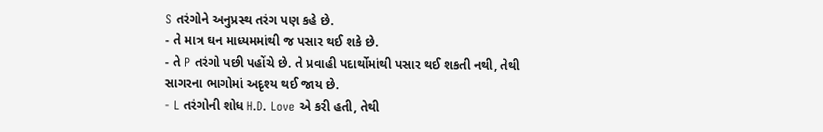S તરંગોને અનુપ્રસ્થ તરંગ પણ કહે છે.
- તે માત્ર ઘન માધ્યમમાંથી જ પસાર થઈ શકે છે.
- તે P તરંગો પછી પહોંચે છે. તે પ્રવાહી પદાર્થોમાંથી પસાર થઈ શકતી નથી, તેથી સાગરના ભાગોમાં અદૃશ્ય થઈ જાય છે.
- L તરંગોની શોધ H.D. Love એ કરી હતી, તેથી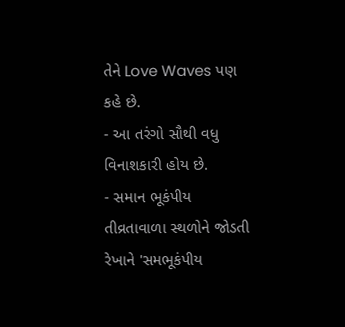તેને Love Waves પણ કહે છે.
- આ તરંગો સૌથી વધુ વિનાશકારી હોય છે.
- સમાન ભૂકંપીય તીવ્રતાવાળા સ્થળોને જોડતી રેખાને 'સમભૂકંપીય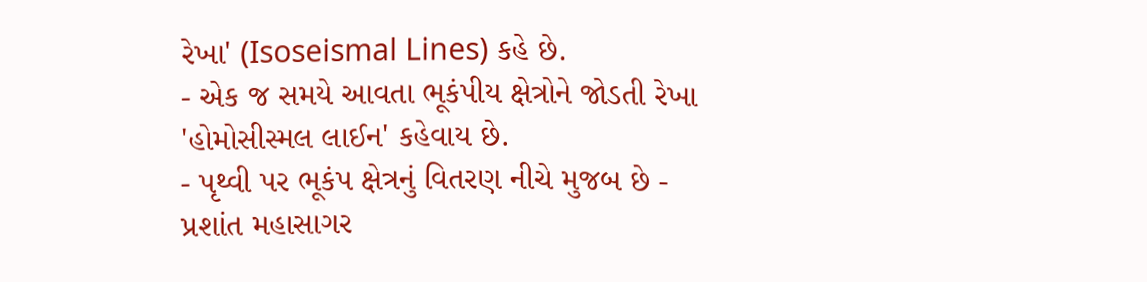રેખા' (Isoseismal Lines) કહે છે.
- એક જ સમયે આવતા ભૂકંપીય ક્ષેત્રોને જોડતી રેખા 'હોમોસીસ્મલ લાઈન' કહેવાય છે.
- પૃથ્વી પર ભૂકંપ ક્ષેત્રનું વિતરણ નીચે મુજબ છે - પ્રશાંત મહાસાગર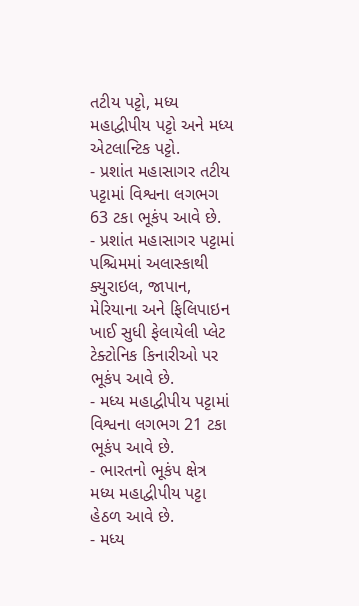તટીય પટ્ટો, મધ્ય મહાદ્વીપીય પટ્ટો અને મધ્ય એટલાન્ટિક પટ્ટો.
- પ્રશાંત મહાસાગર તટીય પટ્ટામાં વિશ્વના લગભગ 63 ટકા ભૂકંપ આવે છે.
- પ્રશાંત મહાસાગર પટ્ટામાં પશ્ચિમમાં અલાસ્કાથી ક્યુરાઇલ, જાપાન, મેરિયાના અને ફિલિપાઇન ખાઈ સુધી ફેલાયેલી પ્લેટ ટેક્ટોનિક કિનારીઓ પર ભૂકંપ આવે છે.
- મધ્ય મહાદ્વીપીય પટ્ટામાં વિશ્વના લગભગ 21 ટકા ભૂકંપ આવે છે.
- ભારતનો ભૂકંપ ક્ષેત્ર મધ્ય મહાદ્વીપીય પટ્ટા હેઠળ આવે છે.
- મધ્ય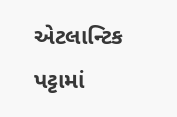એટલાન્ટિક પટ્ટામાં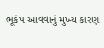ભૂકંપ આવવાનું મુખ્ય કારણ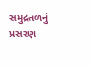સમુદ્રતળનું પ્રસરણ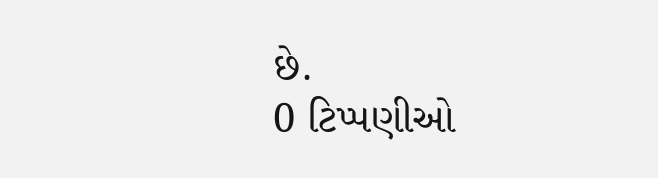છે.
0 ટિપ્પણીઓ